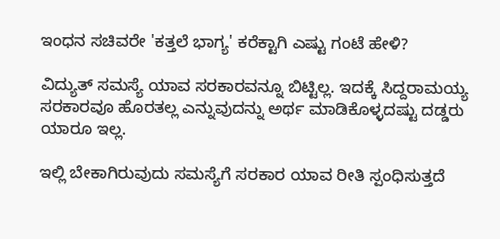ಇಂಧನ ಸಚಿವರೇ 'ಕತ್ತಲೆ ಭಾಗ್ಯ' ಕರೆಕ್ಟಾಗಿ ಎಷ್ಟು ಗಂಟೆ ಹೇಳಿ?

ವಿದ್ಯುತ್ ಸಮಸ್ಯೆ ಯಾವ ಸರಕಾರವನ್ನೂ ಬಿಟ್ಟಿಲ್ಲ. ಇದಕ್ಕೆ ಸಿದ್ದರಾಮಯ್ಯ ಸರಕಾರವೂ ಹೊರತಲ್ಲ ಎನ್ನುವುದನ್ನು ಅರ್ಥ ಮಾಡಿಕೊಳ್ಳದಷ್ಟು ದಡ್ಡರು ಯಾರೂ ಇಲ್ಲ.

ಇಲ್ಲಿ ಬೇಕಾಗಿರುವುದು ಸಮಸ್ಯೆಗೆ ಸರಕಾರ ಯಾವ ರೀತಿ ಸ್ಪಂಧಿಸುತ್ತದೆ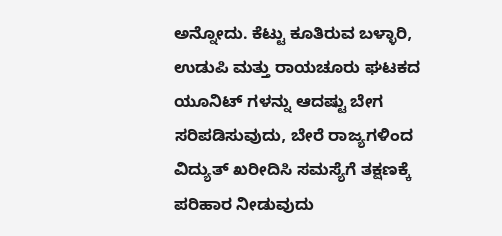ಅನ್ನೋದು. ಕೆಟ್ಟು ಕೂತಿರುವ ಬಳ್ಳಾರಿ, ಉಡುಪಿ ಮತ್ತು ರಾಯಚೂರು ಘಟಕದ ಯೂನಿಟ್ ಗಳನ್ನು ಆದಷ್ಟು ಬೇಗ ಸರಿಪಡಿಸುವುದು, ಬೇರೆ ರಾಜ್ಯಗಳಿಂದ ವಿದ್ಯುತ್ ಖರೀದಿಸಿ ಸಮಸ್ಯೆಗೆ ತಕ್ಷಣಕ್ಕೆ ಪರಿಹಾರ ನೀಡುವುದು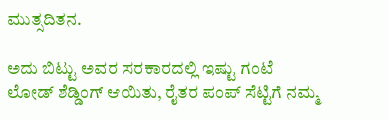ಮುತ್ಸದಿತನ.

ಅದು ಬಿಟ್ಟು ಅವರ ಸರಕಾರದಲ್ಲಿ ಇಷ್ಟು ಗಂಟೆ ಲೋಡ್ ಶೆಡ್ಡಿಂಗ್ ಆಯಿತು, ರೈತರ ಪಂಪ್ ಸೆಟ್ಟಿಗೆ ನಮ್ಮ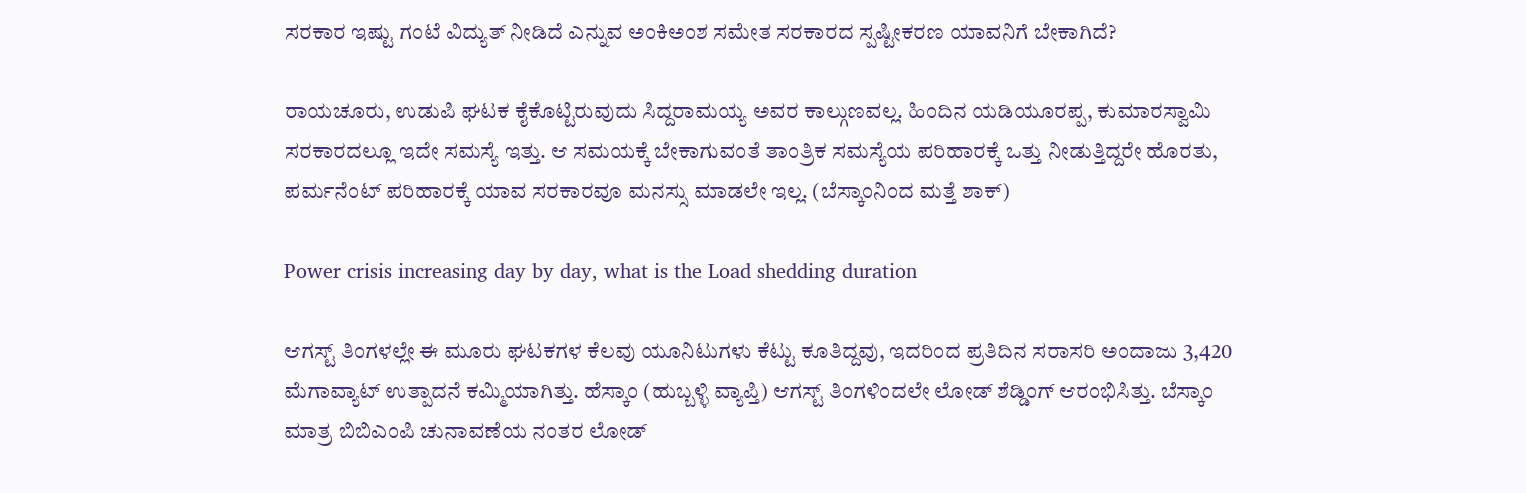ಸರಕಾರ ಇಷ್ಟು ಗಂಟೆ ವಿದ್ಯುತ್ ನೀಡಿದೆ ಎನ್ನುವ ಅಂಕಿಅಂಶ ಸಮೇತ ಸರಕಾರದ ಸ್ಪಷ್ಟೀಕರಣ ಯಾವನಿಗೆ ಬೇಕಾಗಿದೆ?

ರಾಯಚೂರು, ಉಡುಪಿ ಘಟಕ ಕೈಕೊಟ್ಟಿರುವುದು ಸಿದ್ದರಾಮಯ್ಯ ಅವರ ಕಾಲ್ಗುಣವಲ್ಲ. ಹಿಂದಿನ ಯಡಿಯೂರಪ್ಪ, ಕುಮಾರಸ್ವಾಮಿ ಸರಕಾರದಲ್ಲೂ ಇದೇ ಸಮಸ್ಯೆ ಇತ್ತು. ಆ ಸಮಯಕ್ಕೆ ಬೇಕಾಗುವಂತೆ ತಾಂತ್ರಿಕ ಸಮಸ್ಯೆಯ ಪರಿಹಾರಕ್ಕೆ ಒತ್ತು ನೀಡುತ್ತಿದ್ದರೇ ಹೊರತು, ಪರ್ಮನೆಂಟ್ ಪರಿಹಾರಕ್ಕೆ ಯಾವ ಸರಕಾರವೂ ಮನಸ್ಸು ಮಾಡಲೇ ಇಲ್ಲ. (ಬೆಸ್ಕಾಂನಿಂದ ಮತ್ತೆ ಶಾಕ್)

Power crisis increasing day by day, what is the Load shedding duration

ಆಗಸ್ಟ್ ತಿಂಗಳಲ್ಲೇ ಈ ಮೂರು ಘಟಕಗಳ ಕೆಲವು ಯೂನಿಟುಗಳು ಕೆಟ್ಟು ಕೂತಿದ್ದವು, ಇದರಿಂದ ಪ್ರತಿದಿನ ಸರಾಸರಿ ಅಂದಾಜು 3,420 ಮೆಗಾವ್ಯಾಟ್ ಉತ್ಪಾದನೆ ಕಮ್ಮಿಯಾಗಿತ್ತು. ಹೆಸ್ಕಾಂ (ಹುಬ್ಬಳ್ಳಿ ವ್ಯಾಪ್ತಿ) ಆಗಸ್ಟ್ ತಿಂಗಳಿಂದಲೇ ಲೋಡ್ ಶೆಡ್ಡಿಂಗ್ ಆರಂಭಿಸಿತ್ತು. ಬೆಸ್ಕಾಂ ಮಾತ್ರ ಬಿಬಿಎಂಪಿ ಚುನಾವಣೆಯ ನಂತರ ಲೋಡ್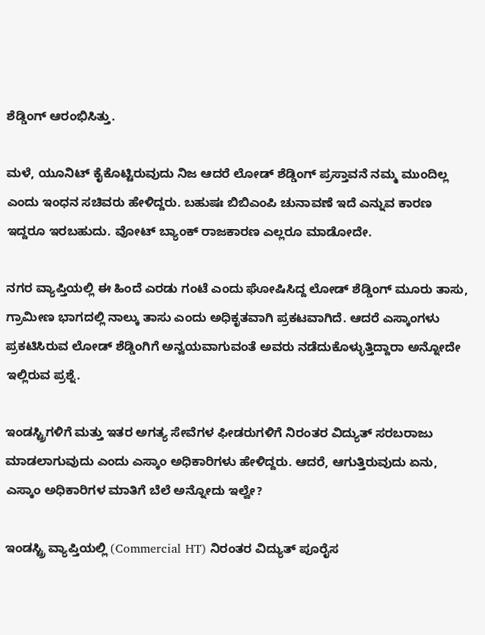ಶೆಡ್ಡಿಂಗ್ ಆರಂಭಿಸಿತ್ತು.

ಮಳೆ, ಯೂನಿಟ್ ಕೈಕೊಟ್ಟಿರುವುದು ನಿಜ ಆದರೆ ಲೋಡ್ ಶೆಡ್ಡಿಂಗ್ ಪ್ರಸ್ತಾವನೆ ನಮ್ಮ ಮುಂದಿಲ್ಲ ಎಂದು ಇಂಧನ ಸಚಿವರು ಹೇಳಿದ್ದರು. ಬಹುಷಃ ಬಿಬಿಎಂಪಿ ಚುನಾವಣೆ ಇದೆ ಎನ್ನುವ ಕಾರಣ ಇದ್ದರೂ ಇರಬಹುದು. ವೋಟ್ ಬ್ಯಾಂಕ್ ರಾಜಕಾರಣ ಎಲ್ಲರೂ ಮಾಡೋದೇ.

ನಗರ ವ್ಯಾಪ್ತಿಯಲ್ಲಿ ಈ ಹಿಂದೆ ಎರಡು ಗಂಟೆ ಎಂದು ಘೋಷಿಸಿದ್ದ ಲೋಡ್ ಶೆಡ್ಡಿಂಗ್ ಮೂರು ತಾಸು, ಗ್ರಾಮೀಣ ಭಾಗದಲ್ಲಿ ನಾಲ್ಕು ತಾಸು ಎಂದು ಅಧಿಕೃತವಾಗಿ ಪ್ರಕಟವಾಗಿದೆ. ಆದರೆ ಎಸ್ಕಾಂಗಳು ಪ್ರಕಟಿಸಿರುವ ಲೋಡ್ ಶೆಡ್ಡಿಂಗಿಗೆ ಅನ್ವಯವಾಗುವಂತೆ ಅವರು ನಡೆದುಕೊಳ್ಳುತ್ತಿದ್ದಾರಾ ಅನ್ನೋದೇ ಇಲ್ಲಿರುವ ಪ್ರಶ್ನೆ.

ಇಂಡಸ್ಟ್ರಿಗಳಿಗೆ ಮತ್ತು ಇತರ ಅಗತ್ಯ ಸೇವೆಗಳ ಫೀಡರುಗಳಿಗೆ ನಿರಂತರ ವಿದ್ಯುತ್ ಸರಬರಾಜು ಮಾಡಲಾಗುವುದು ಎಂದು ಎಸ್ಕಾಂ ಅಧಿಕಾರಿಗಳು ಹೇಳಿದ್ದರು. ಆದರೆ, ಆಗುತ್ತಿರುವುದು ಏನು, ಎಸ್ಕಾಂ ಅಧಿಕಾರಿಗಳ ಮಾತಿಗೆ ಬೆಲೆ ಅನ್ನೋದು ಇಲ್ವೇ?

ಇಂಡಸ್ಟ್ರಿ ವ್ಯಾಪ್ತಿಯಲ್ಲಿ (Commercial HT) ನಿರಂತರ ವಿದ್ಯುತ್ ಪೂರೈಸ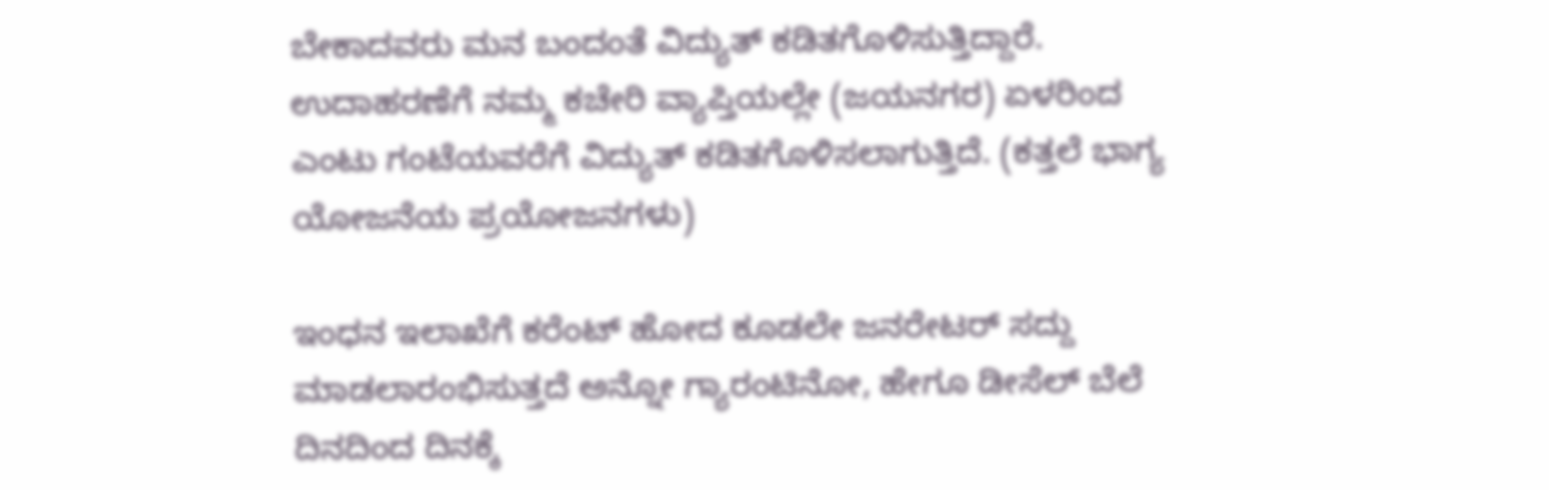ಬೇಕಾದವರು ಮನ ಬಂದಂತೆ ವಿದ್ಯುತ್ ಕಡಿತಗೊಳಿಸುತ್ತಿದ್ದಾರೆ. ಉದಾಹರಣೆಗೆ ನಮ್ಮ ಕಚೇರಿ ವ್ಯಾಪ್ತಿಯಲ್ಲೇ (ಜಯನಗರ) ಏಳರಿಂದ ಎಂಟು ಗಂಟೆಯವರೆಗೆ ವಿದ್ಯುತ್ ಕಡಿತಗೊಳಿಸಲಾಗುತ್ತಿದೆ. (ಕತ್ತಲೆ ಭಾಗ್ಯ ಯೋಜನೆಯ ಪ್ರಯೋಜನಗಳು)

ಇಂಧನ ಇಲಾಖೆಗೆ ಕರೆಂಟ್ ಹೋದ ಕೂಡಲೇ ಜನರೇಟರ್ ಸದ್ದು ಮಾಡಲಾರಂಭಿಸುತ್ತದೆ ಅನ್ನೋ ಗ್ಯಾರಂಟಿನೋ, ಹೇಗೂ ಡೀಸೆಲ್ ಬೆಲೆ ದಿನದಿಂದ ದಿನಕ್ಕೆ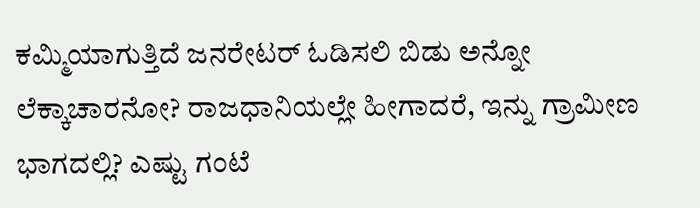ಕಮ್ಮಿಯಾಗುತ್ತಿದೆ ಜನರೇಟರ್ ಓಡಿಸಲಿ ಬಿಡು ಅನ್ನೋ ಲೆಕ್ಕಾಚಾರನೋ? ರಾಜಧಾನಿಯಲ್ಲೇ ಹೀಗಾದರೆ, ಇನ್ನು ಗ್ರಾಮೀಣ ಭಾಗದಲ್ಲಿ? ಎಷ್ಟು ಗಂಟೆ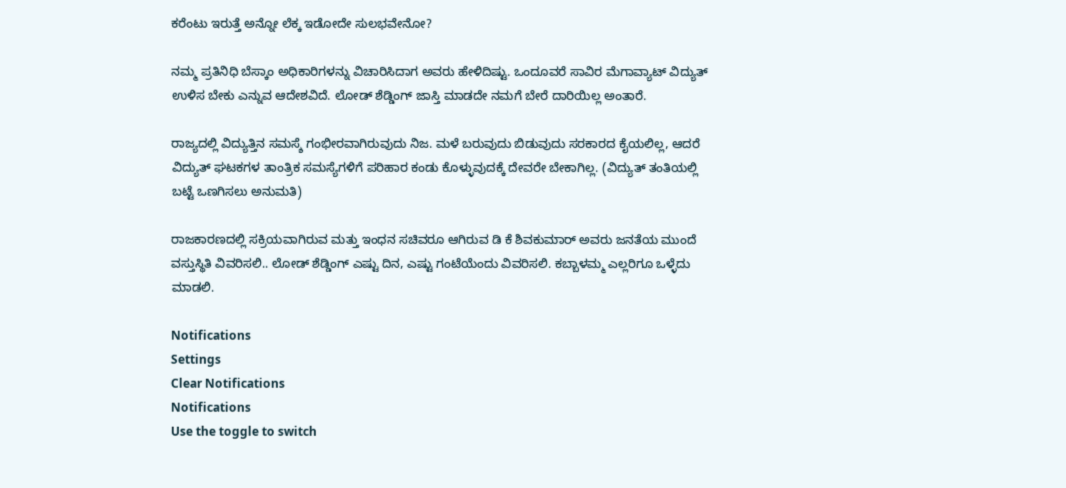ಕರೆಂಟು ಇರುತ್ತೆ ಅನ್ನೋ ಲೆಕ್ಕ ಇಡೋದೇ ಸುಲಭವೇನೋ?

ನಮ್ಮ ಪ್ರತಿನಿಧಿ ಬೆಸ್ಕಾಂ ಅಧಿಕಾರಿಗಳನ್ನು ವಿಚಾರಿಸಿದಾಗ ಅವರು ಹೇಳಿದಿಷ್ಟು. ಒಂದೂವರೆ ಸಾವಿರ ಮೆಗಾವ್ಯಾಟ್ ವಿದ್ಯುತ್ ಉಳಿಸ ಬೇಕು ಎನ್ನುವ ಆದೇಶವಿದೆ. ಲೋಡ್ ಶೆಡ್ಡಿಂಗ್ ಜಾಸ್ತಿ ಮಾಡದೇ ನಮಗೆ ಬೇರೆ ದಾರಿಯಿಲ್ಲ ಅಂತಾರೆ.

ರಾಜ್ಯದಲ್ಲಿ ವಿದ್ಯುತ್ತಿನ ಸಮಸ್ಶೆ ಗಂಭೀರವಾಗಿರುವುದು ನಿಜ. ಮಳೆ ಬರುವುದು ಬಿಡುವುದು ಸರಕಾರದ ಕೈಯಲಿಲ್ಲ, ಆದರೆ ವಿದ್ಯುತ್ ಘಟಕಗಳ ತಾಂತ್ರಿಕ ಸಮಸ್ಯೆಗಳಿಗೆ ಪರಿಹಾರ ಕಂಡು ಕೊಳ್ಳುವುದಕ್ಕೆ ದೇವರೇ ಬೇಕಾಗಿಲ್ಲ. (ವಿದ್ಯುತ್ ತಂತಿಯಲ್ಲಿ ಬಟ್ಟೆ ಒಣಗಿಸಲು ಅನುಮತಿ)

ರಾಜಕಾರಣದಲ್ಲಿ ಸಕ್ರಿಯವಾಗಿರುವ ಮತ್ತು ಇಂಧನ ಸಚಿವರೂ ಆಗಿರುವ ಡಿ ಕೆ ಶಿವಕುಮಾರ್ ಅವರು ಜನತೆಯ ಮುಂದೆ ವಸ್ತುಸ್ಥಿತಿ ವಿವರಿಸಲಿ.. ಲೋಡ್ ಶೆಡ್ಡಿಂಗ್ ಎಷ್ಟು ದಿನ, ಎಷ್ಟು ಗಂಟೆಯೆಂದು ವಿವರಿಸಲಿ. ಕಬ್ಬಾಳಮ್ಮ ಎಲ್ಲರಿಗೂ ಒಳ್ಳೆದು ಮಾಡಲಿ.

Notifications
Settings
Clear Notifications
Notifications
Use the toggle to switch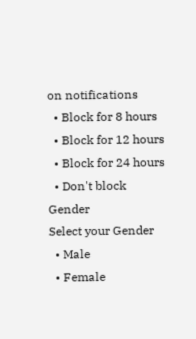on notifications
  • Block for 8 hours
  • Block for 12 hours
  • Block for 24 hours
  • Don't block
Gender
Select your Gender
  • Male
  • Female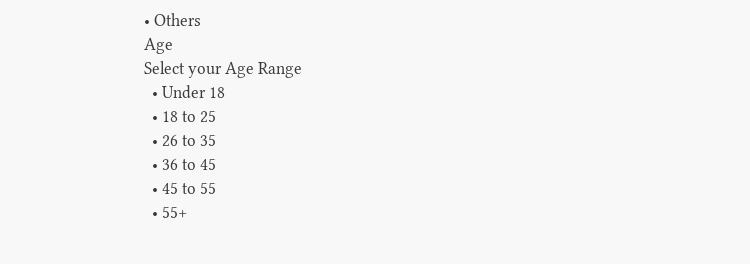• Others
Age
Select your Age Range
  • Under 18
  • 18 to 25
  • 26 to 35
  • 36 to 45
  • 45 to 55
  • 55+